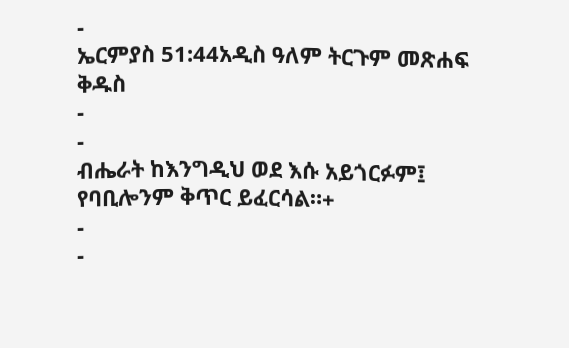-
ኤርምያስ 51:44አዲስ ዓለም ትርጉም መጽሐፍ ቅዱስ
-
-
ብሔራት ከእንግዲህ ወደ እሱ አይጎርፉም፤
የባቢሎንም ቅጥር ይፈርሳል።+
-
-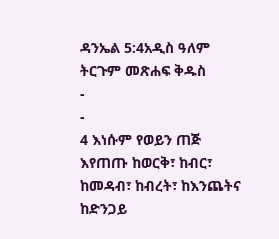ዳንኤል 5:4አዲስ ዓለም ትርጉም መጽሐፍ ቅዱስ
-
-
4 እነሱም የወይን ጠጅ እየጠጡ ከወርቅ፣ ከብር፣ ከመዳብ፣ ከብረት፣ ከእንጨትና ከድንጋይ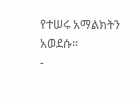የተሠሩ አማልክትን አወደሱ።
-